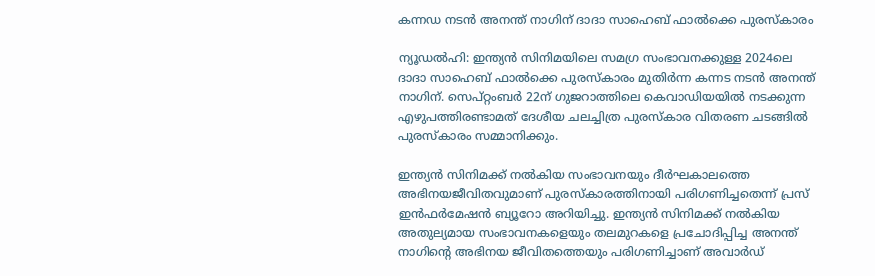കന്നഡ നടന്‍ അനന്ത് നാഗിന് ദാദാ സാഹെബ് ഫാല്‍ക്കെ പുരസ്‌കാരം

ന്യൂഡല്‍ഹി: ഇന്ത്യൻ സിനിമയിലെ സമഗ്ര സംഭാവനക്കുള്ള 2024ലെ ദാദാ സാഹെബ് ഫാൽക്കെ പുരസ്കാരം മുതിർന്ന കന്നട നടന്‍ അനന്ത് നാഗിന്. സെപ്റ്റംബര്‍ 22ന് ഗുജറാത്തിലെ കെവാഡിയയില്‍ നടക്കുന്ന എഴുപത്തിരണ്ടാമത് ദേശീയ ചലച്ചിത്ര പുരസ്‌കാര വിതരണ ചടങ്ങിൽ പുരസ്കാരം സമ്മാനിക്കും.

ഇന്ത്യൻ സിനിമക്ക് നൽകിയ സംഭാവനയും ദീർഘകാലത്തെ അഭിനയജീവിതവുമാണ് പുരസ്കാരത്തിനായി പരിഗണിച്ചതെന്ന് പ്രസ് ഇൻഫർമേഷൻ ബ്യൂറോ അറിയിച്ചു. ഇന്ത്യന്‍ സിനിമക്ക് നല്‍കിയ അതുല്യമായ സംഭാവനകളെയും തലമുറകളെ പ്രചോദിപ്പിച്ച അനന്ത് നാഗിന്റെ അഭിനയ ജീവിതത്തെയും പരിഗണിച്ചാണ് അവാര്‍ഡ്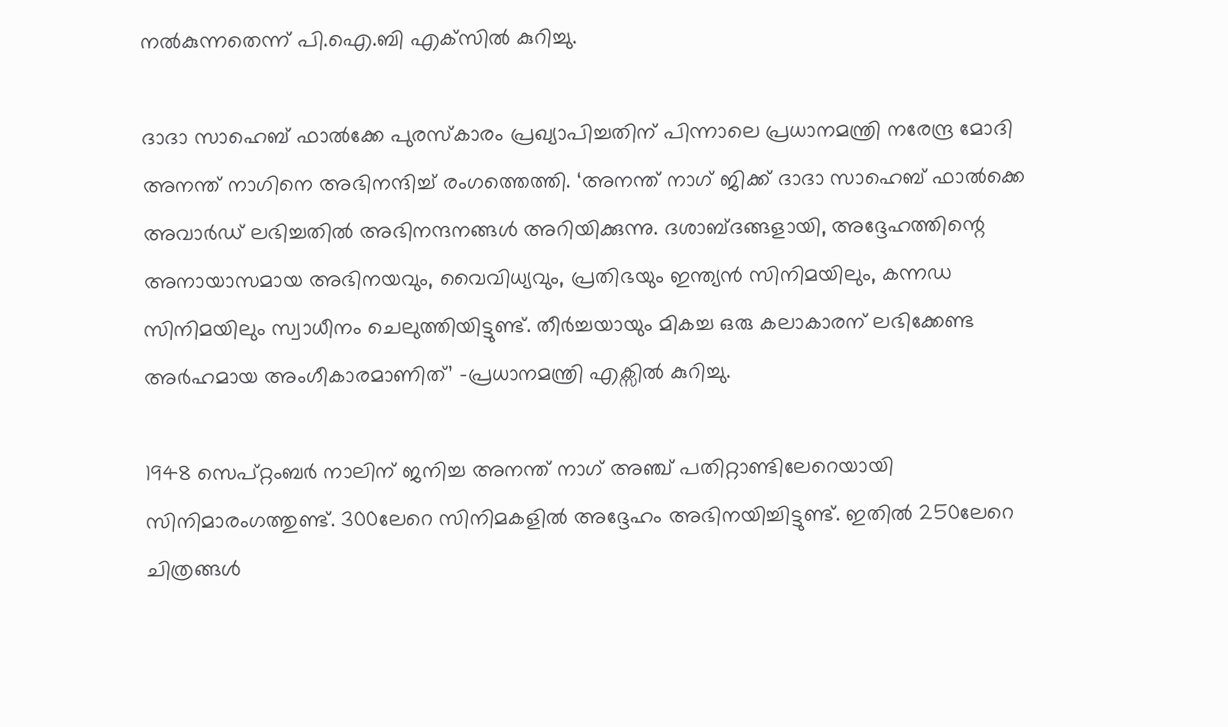നല്‍കുന്നതെന്ന് പി.ഐ.ബി എക്‌സില്‍ കുറിച്ചു.

ദാദാ സാഹെബ് ഫാൽക്കേ പുരസ്കാരം പ്രഖ്യാപിച്ചതിന് പിന്നാലെ പ്രധാനമന്ത്രി നരേന്ദ്ര മോദി അനന്ത് നാഗിനെ അഭിനന്ദിച്ച് രംഗത്തെത്തി. ‘അനന്ത് നാഗ് ജിക്ക് ദാദാ സാഹെബ് ഫാല്‍ക്കെ അവാർഡ് ലഭിച്ചതിൽ അഭിനന്ദനങ്ങൾ അറിയിക്കുന്നു. ദശാബ്ദങ്ങളായി, അദ്ദേഹത്തിന്റെ അനായാസമായ അഭിനയവും, വൈവിധ്യവും, പ്രതിഭയും ഇന്ത്യൻ സിനിമയിലും, കന്നഡ സിനിമയിലും സ്വാധീനം ചെലുത്തിയിട്ടുണ്ട്. തീർച്ചയായും മികച്ച ഒരു കലാകാരന് ലഭിക്കേണ്ട അർഹമായ അംഗീകാരമാണിത്’ -പ്രധാനമന്ത്രി എക്സിൽ കുറിച്ചു.

1948 സെപ്റ്റംബർ നാലിന് ജനിച്ച അനന്ത് നാഗ് അഞ്ച് പതിറ്റാണ്ടിലേറെയായി സിനിമാരംഗത്തുണ്ട്. 300ലേറെ സിനിമകളിൽ അദ്ദേഹം അഭിനയിച്ചിട്ടുണ്ട്. ഇതിൽ 250ലേറെ ചിത്രങ്ങൾ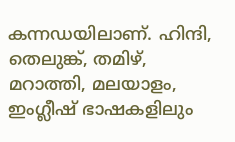കന്നഡയിലാണ്. ഹിന്ദി, തെലുങ്ക്, തമിഴ്, മറാത്തി, മലയാളം, ഇംഗ്ലീഷ് ഭാഷകളിലും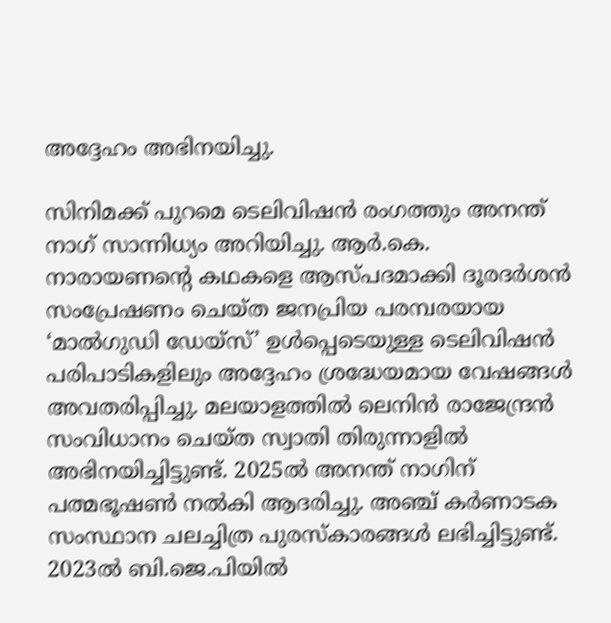അദ്ദേഹം അഭിനയിച്ചു.

സിനിമക്ക് പുറമെ ടെലിവിഷൻ രംഗത്തും അനന്ത് നാഗ് സാന്നിധ്യം അറിയിച്ചു. ആർ.കെ. നാരായണന്റെ കഥകളെ ആസ്പദമാക്കി ദൂരദർശൻ സംപ്രേഷണം ചെയ്ത ജനപ്രിയ പരമ്പരയായ ‘മാൽഗുഡി ഡേയ്സ്’ ഉൾപ്പെടെയുള്ള ടെലിവിഷൻ പരിപാടികളിലും അദ്ദേഹം ശ്രദ്ധേയമായ വേഷങ്ങൾ അവതരിപ്പിച്ചു. മലയാളത്തില്‍ ലെനിന്‍ രാജേന്ദ്രന്‍ സംവിധാനം ചെയ്ത സ്വാതി തിരുന്നാളില്‍ അഭിനയിച്ചിട്ടുണ്ട്. 2025ൽ അനന്ത് നാഗിന് പത്മഭൂഷൺ നൽകി ആദരിച്ചു. അഞ്ച് കർണാടക സംസ്ഥാന ചലച്ചിത്ര പുരസ്കാരങ്ങൾ ലഭിച്ചിട്ടുണ്ട്. 2023ല്‍ ബി.ജെ.പിയില്‍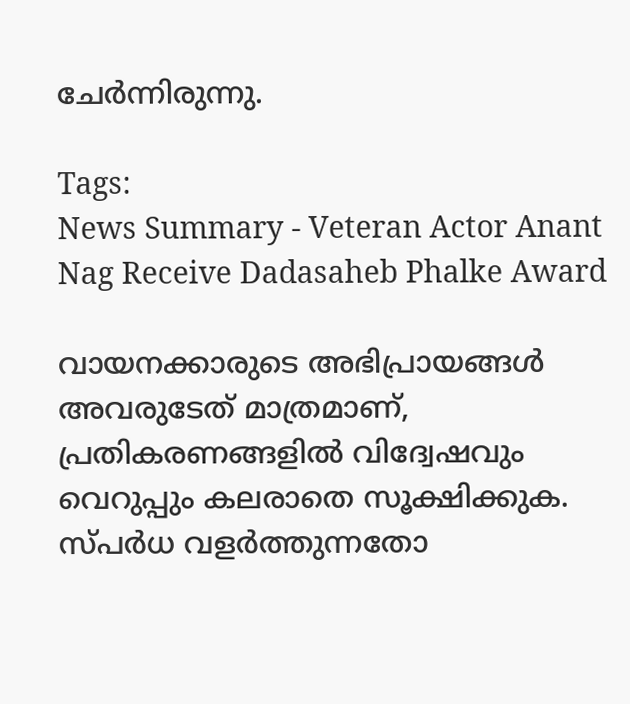ചേര്‍ന്നിരുന്നു.

Tags:
News Summary - Veteran Actor Anant Nag Receive Dadasaheb Phalke Award

വായനക്കാരുടെ അഭിപ്രായങ്ങള്‍ അവരുടേത് മാത്രമാണ്, പ്രതികരണങ്ങളിൽ വിദ്വേഷവും വെറുപ്പും കലരാതെ സൂക്ഷിക്കുക. സ്പർധ വളർത്തുന്നതോ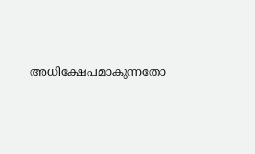അധിക്ഷേപമാകുന്നതോ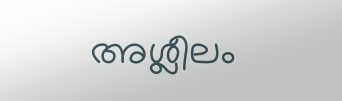അശ്ലീലം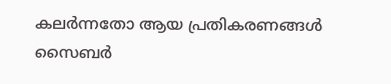കലർന്നതോ ആയ പ്രതികരണങ്ങൾ സൈബർ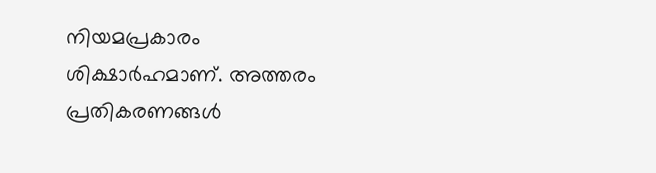നിയമപ്രകാരം ശിക്ഷാർഹമാണ്. അത്തരം പ്രതികരണങ്ങൾ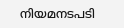നിയമനടപടി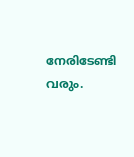നേരിടേണ്ടി വരും.